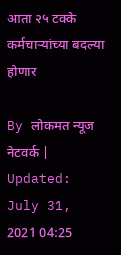आता २५ टक्के कर्मचाऱ्यांच्या बदल्या होणार

By लोकमत न्यूज नेटवर्क | Updated: July 31, 2021 04:25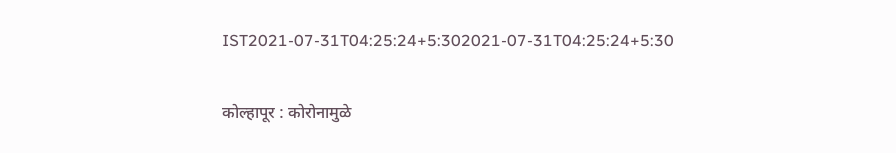IST2021-07-31T04:25:24+5:302021-07-31T04:25:24+5:30

कोल्हापूर : कोरोनामुळे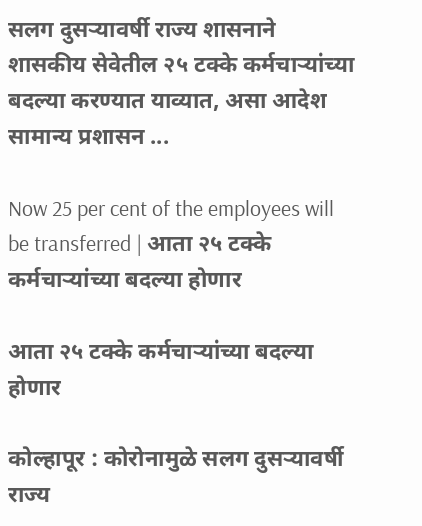सलग दुसऱ्यावर्षी राज्य शासनाने शासकीय सेवेतील २५ टक्के कर्मचाऱ्यांच्या बदल्या करण्यात याव्यात, असा आदेश सामान्य प्रशासन ...

Now 25 per cent of the employees will be transferred | आता २५ टक्के कर्मचाऱ्यांच्या बदल्या होणार

आता २५ टक्के कर्मचाऱ्यांच्या बदल्या होणार

कोल्हापूर : कोरोनामुळे सलग दुसऱ्यावर्षी राज्य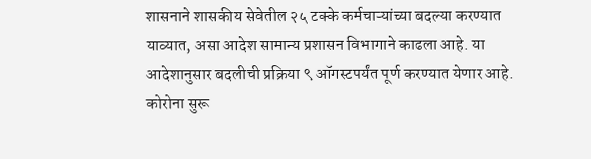शासनाने शासकीय सेवेतील २५ टक्के कर्मचाऱ्यांच्या बदल्या करण्यात याव्यात, असा आदेश सामान्य प्रशासन विभागाने काढला आहे. या आदेशानुसार बदलीची प्रक्रिया ९ ऑगस्टपर्यंत पूर्ण करण्यात येणार आहे. कोरोना सुरू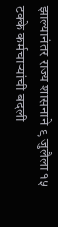झाल्यानंतर राज्य शासनाने ९ जुलैला १५ टक्के कर्मचाऱ्यांची बदली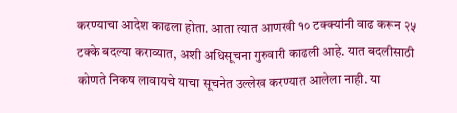करण्याचा आदेश काढला होता. आता त्यात आणखी १० टक्क्यांनी वाढ करून २५ टक्के बदल्या कराव्यात, अशी अधिसूचना गुरुवारी काढली आहे. यात बदलीसाठी कोणते निकष लावायचे याचा सूचनेत उल्लेख करण्यात आलेला नाही. या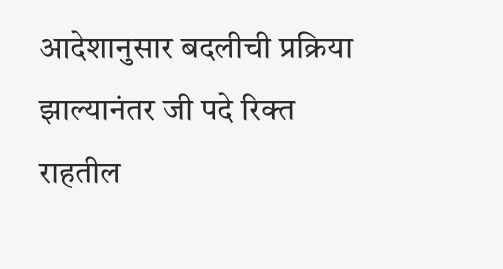आदेशानुसार बदलीची प्रक्रिया झाल्यानंतर जी पदे रिक्त राहतील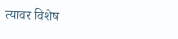त्यावर विशेष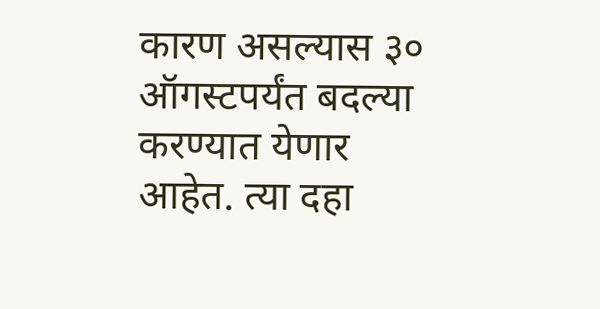कारण असल्यास ३० ऑगस्टपर्यंत बदल्या करण्यात येणार आहेत. त्या दहा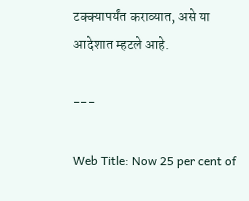टक्क्यापर्यंत कराव्यात, असे या आदेशात म्हटले आहे.

---

Web Title: Now 25 per cent of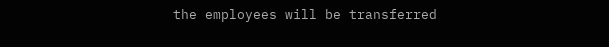the employees will be transferred